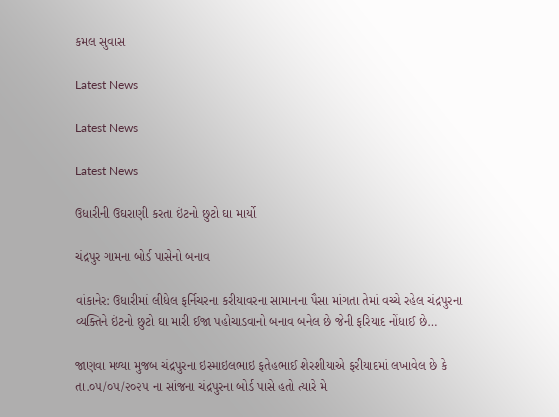કમલ સુવાસ

Latest News

Latest News

Latest News

ઉધારીની ઉઘરાણી કરતા ઇંટનો છુટો ઘા માર્યો

ચંદ્રપુર ગામના બોર્ડ પાસેનો બનાવ

વાંકાનેર: ઉધારીમાં લીધેલ ફર્નિચરના કરીયાવરના સામાનના પૈસા માંગતા તેમાં વચ્ચે રહેલ ચંદ્રપુરના વ્યક્તિને ઇંટનો છુટો ઘા મારી ઈજા પહોચાડવાનો બનાવ બનેલ છે જેની ફરિયાદ નોંધાઈ છે…

જાણવા મળ્યા મુજબ ચંદ્રપુરના ઇસ્માઇલભાઇ ફતેહભાઈ શેરશીયાએ ફરીયાદમાં લખાવેલ છે કે તા.૦૫/૦૫/૨૦૨૫ ના સાંજના ચંદ્રપુરના બોર્ડ પાસે હતો ત્યારે મે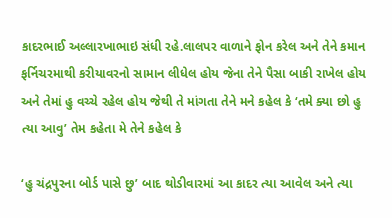કાદરભાઈ અલ્લારખાભાઇ સંધી રહે.લાલપર વાળાને ફોન કરેલ અને તેને કમાન ફર્નિચરમાથી કરીયાવરનો સામાન લીધેલ હોય જેના તેને પૈસા બાકી રાખેલ હોય અને તેમાં હુ વચ્ચે રહેલ હોય જેથી તે માંગતા તેને મને કહેલ કે ‘તમે ક્યા છો હુ ત્યા આવુ’ તેમ કહેતા મે તેને કહેલ કે

‘હુ ચંદ્રપુરના બોર્ડ પાસે છુ’ બાદ થોડીવારમાં આ કાદર ત્યા આવેલ અને ત્યા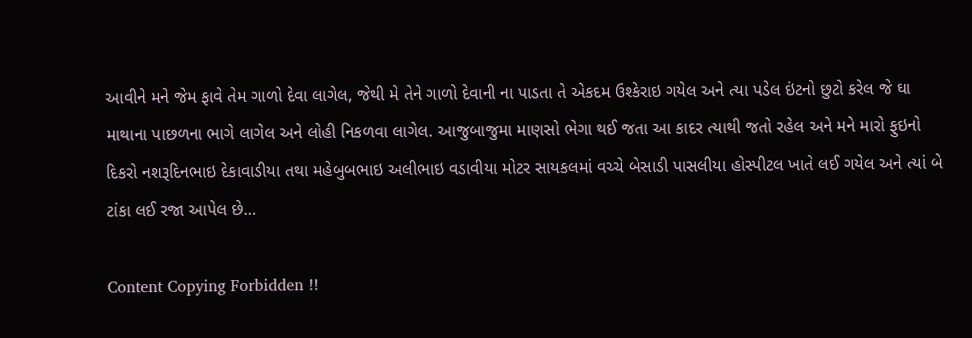આવીને મને જેમ ફાવે તેમ ગાળો દેવા લાગેલ, જેથી મે તેને ગાળો દેવાની ના પાડતા તે એકદમ ઉશ્કેરાઇ ગયેલ અને ત્યા પડેલ ઇંટનો છુટો કરેલ જે ઘા માથાના પાછળના ભાગે લાગેલ અને લોહી નિકળવા લાગેલ. આજુબાજુમા માણસો ભેગા થઈ જતા આ કાદર ત્યાથી જતો રહેલ અને મને મારો ફુઇનો દિકરો નશરૂદિનભાઇ દેકાવાડીયા તથા મહેબુબભાઇ અલીભાઇ વડાવીયા મોટર સાયકલમાં વચ્ચે બેસાડી પાસલીયા હોસ્પીટલ ખાતે લઈ ગયેલ અને ત્યાં બે ટાંકા લઈ રજા આપેલ છે…

Content Copying Forbidden !!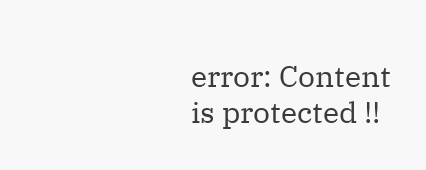error: Content is protected !!